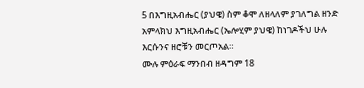5 በእግዚአብሔር (ያህዌ) ስም ቆሞ ለዘላለም ያገለግል ዘንድ አምላክህ እግዚአብሔር (ኤሎሂም ያህዌ) ከነገዶችህ ሁሉ እርሱንና ዘሮቹን መርጦአል።
ሙሉ ምዕራፍ ማንበብ ዘዳግም 18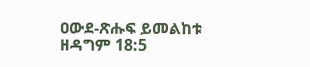ዐውደ-ጽሑፍ ይመልከቱ ዘዳግም 18:5